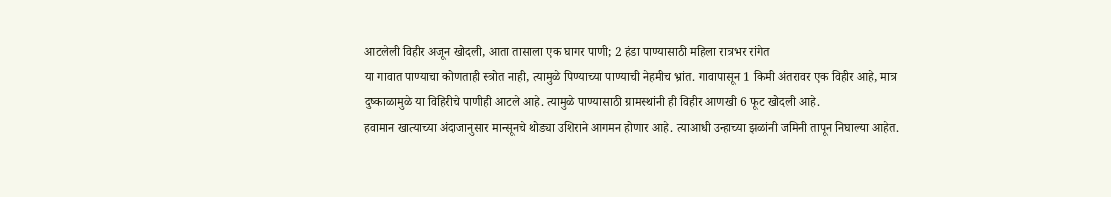आटलेली विहीर अजून खोदली, आता तासाला एक घागर पाणी; 2 हंडा पाण्यासाठी महिला रात्रभर रांगेत
या गावात पाण्याचा कोणताही स्त्रोत नाही, त्यामुळे पिण्याच्या पाण्याची नेहमीच भ्रांत. गावापासून 1 किमी अंतरावर एक विहीर आहे, मात्र दुष्काळामुळे या विहिरीचे पाणीही आटले आहे. त्यामुळे पाण्यासाठी ग्रामस्थांनी ही विहीर आणखी 6 फूट खोदली आहे.
हवामान खात्याच्या अंदाजानुसार मान्सूनचे थोड्या उशिराने आगमन होणार आहे. त्याआधी उन्हाच्या झळांनी जमिनी तापून निघाल्या आहेत.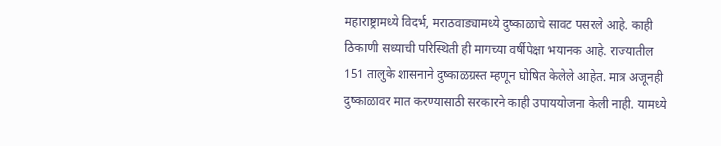महाराष्ट्रामध्ये विदर्भ, मराठवाड्यामध्ये दुष्काळाचे सावट पसरले आहे. काही ठिकाणी सध्याची परिस्थिती ही मागच्या वर्षीपेक्षा भयानक आहे. राज्यातील 151 तालुके शासनाने दुष्काळग्रस्त म्हणून घोषित केलेले आहेत. मात्र अजूनही दुष्काळावर मात करण्यासाठी सरकारने काही उपाययोजना केली नाही. यामध्ये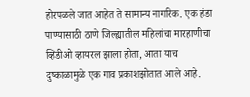होरपळले जात आहेत ते सामान्य नागरिक. एक हंडा पाण्यासाठी ठाणे जिल्ह्यातील महिलांचा मारहाणीचा व्हिडीओ व्हायरल झाला होता, आता याच दुष्काळामुळे एक गाव प्रकाशझोतात आले आहे.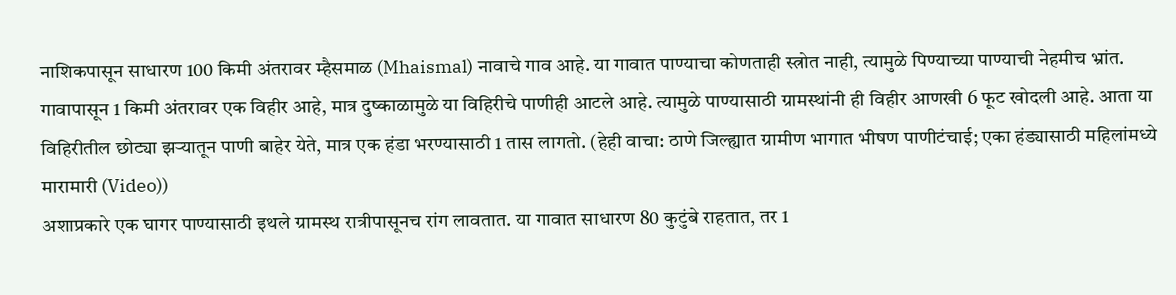नाशिकपासून साधारण 100 किमी अंतरावर म्हैसमाळ (Mhaismal) नावाचे गाव आहे. या गावात पाण्याचा कोणताही स्त्रोत नाही, त्यामुळे पिण्याच्या पाण्याची नेहमीच भ्रांत. गावापासून 1 किमी अंतरावर एक विहीर आहे, मात्र दुष्काळामुळे या विहिरीचे पाणीही आटले आहे. त्यामुळे पाण्यासाठी ग्रामस्थांनी ही विहीर आणखी 6 फूट खोदली आहे. आता या विहिरीतील छोट्या झऱ्यातून पाणी बाहेर येते, मात्र एक हंडा भरण्यासाठी 1 तास लागतो. (हेही वाचा: ठाणे जिल्ह्यात ग्रामीण भागात भीषण पाणीटंचाई; एका हंड्यासाठी महिलांमध्ये मारामारी (Video))
अशाप्रकारे एक घागर पाण्यासाठी इथले ग्रामस्थ रात्रीपासूनच रांग लावतात. या गावात साधारण 80 कुटुंबे राहतात, तर 1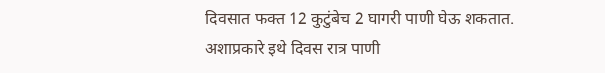दिवसात फक्त 12 कुटुंबेच 2 घागरी पाणी घेऊ शकतात. अशाप्रकारे इथे दिवस रात्र पाणी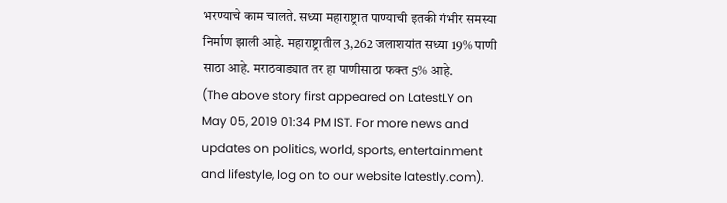भरण्याचे काम चालते. सध्या महाराष्ट्रात पाण्याची इतकी गंभीर समस्या निर्माण झाली आहे. महाराष्ट्रातील 3,262 जलाशयांत सध्या 19% पाणी साठा आहे. मराठवाड्यात तर हा पाणीसाठा फक्त 5% आहे.
(The above story first appeared on LatestLY on May 05, 2019 01:34 PM IST. For more news and updates on politics, world, sports, entertainment and lifestyle, log on to our website latestly.com).